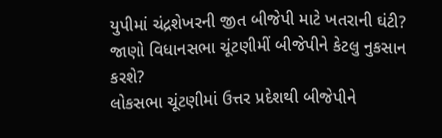યુપીમાં ચંદ્રશેખરની જીત બીજેપી માટે ખતરાની ઘંટી? જાણો વિધાનસભા ચૂંટણીમીં બીજેપીને કેટલુ નુકસાન કરશે?
લોકસભા ચૂંટણીમાં ઉત્તર પ્રદેશથી બીજેપીને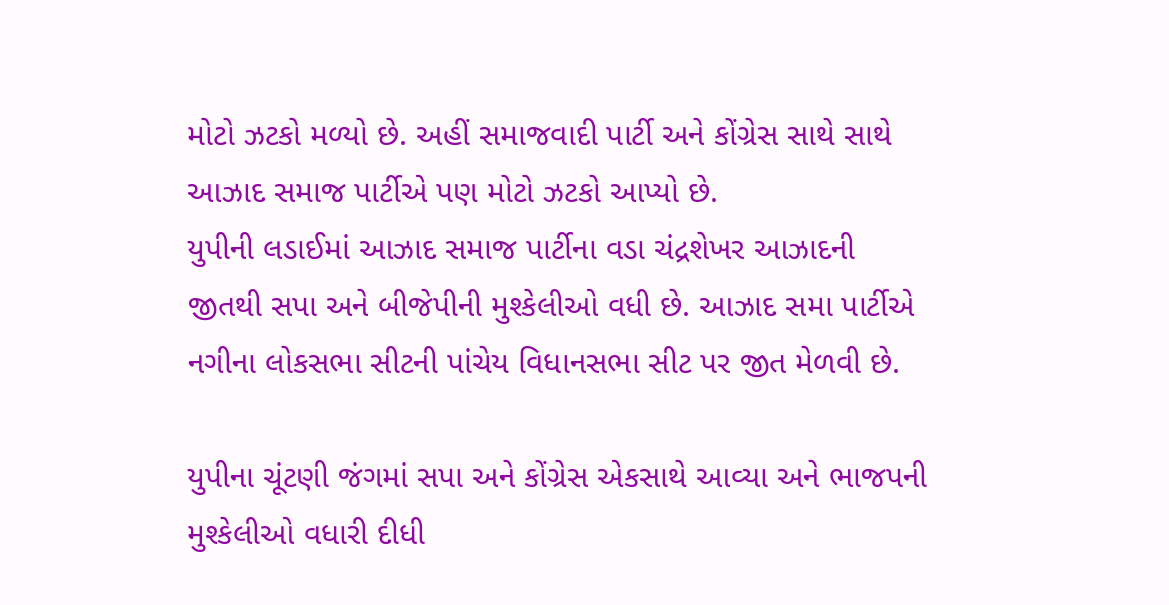મોટો ઝટકો મળ્યો છે. અહીં સમાજવાદી પાર્ટી અને કોંગ્રેસ સાથે સાથે આઝાદ સમાજ પાર્ટીએ પણ મોટો ઝટકો આપ્યો છે.
યુપીની લડાઈમાં આઝાદ સમાજ પાર્ટીના વડા ચંદ્રશેખર આઝાદની જીતથી સપા અને બીજેપીની મુશ્કેલીઓ વધી છે. આઝાદ સમા પાર્ટીએ નગીના લોકસભા સીટની પાંચેય વિધાનસભા સીટ પર જીત મેળવી છે.

યુપીના ચૂંટણી જંગમાં સપા અને કોંગ્રેસ એકસાથે આવ્યા અને ભાજપની મુશ્કેલીઓ વધારી દીધી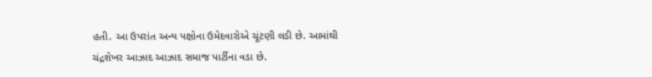હતી. આ ઉપરાંત અન્ય પક્ષોના ઉમેદવારોએ ચૂંટણી લડી છે. આમાંથી ચંદ્રશેખર આઝાદ આઝાદ સમાજ પાર્ટીના વડા છે.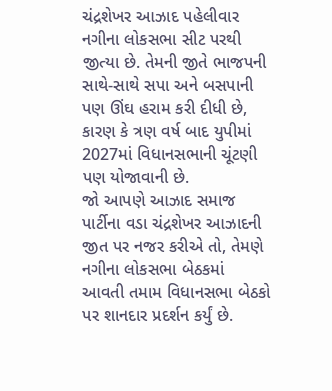ચંદ્રશેખર આઝાદ પહેલીવાર નગીના લોકસભા સીટ પરથી જીત્યા છે. તેમની જીતે ભાજપની સાથે-સાથે સપા અને બસપાની પણ ઊંઘ હરામ કરી દીધી છે, કારણ કે ત્રણ વર્ષ બાદ યુપીમાં 2027માં વિધાનસભાની ચૂંટણી પણ યોજાવાની છે.
જો આપણે આઝાદ સમાજ પાર્ટીના વડા ચંદ્રશેખર આઝાદની જીત પર નજર કરીએ તો, તેમણે નગીના લોકસભા બેઠકમાં આવતી તમામ વિધાનસભા બેઠકો પર શાનદાર પ્રદર્શન કર્યું છે.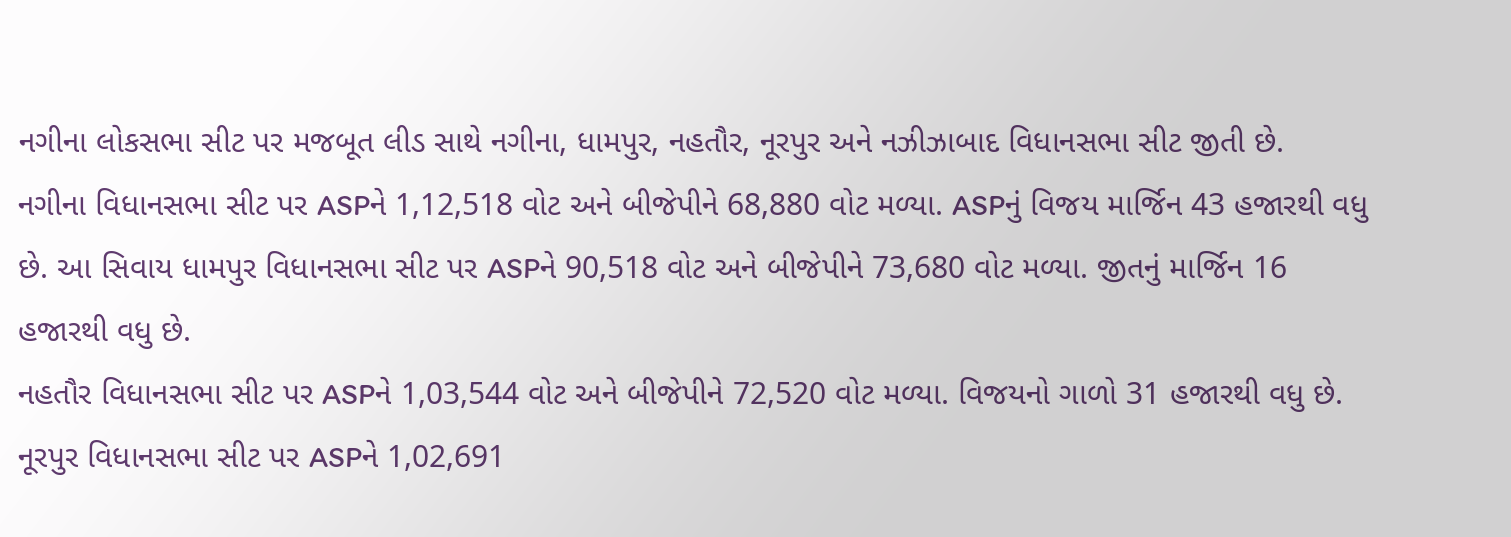નગીના લોકસભા સીટ પર મજબૂત લીડ સાથે નગીના, ધામપુર, નહતૌર, નૂરપુર અને નઝીઝાબાદ વિધાનસભા સીટ જીતી છે.
નગીના વિધાનસભા સીટ પર ASPને 1,12,518 વોટ અને બીજેપીને 68,880 વોટ મળ્યા. ASPનું વિજય માર્જિન 43 હજારથી વધુ છે. આ સિવાય ધામપુર વિધાનસભા સીટ પર ASPને 90,518 વોટ અને બીજેપીને 73,680 વોટ મળ્યા. જીતનું માર્જિન 16 હજારથી વધુ છે.
નહતૌર વિધાનસભા સીટ પર ASPને 1,03,544 વોટ અને બીજેપીને 72,520 વોટ મળ્યા. વિજયનો ગાળો 31 હજારથી વધુ છે. નૂરપુર વિધાનસભા સીટ પર ASPને 1,02,691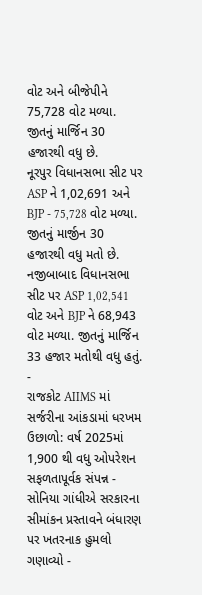વોટ અને બીજેપીને 75,728 વોટ મળ્યા. જીતનું માર્જિન 30 હજારથી વધુ છે.
નૂરપુર વિધાનસભા સીટ પર ASP ને 1,02,691 અને BJP - 75,728 વોટ મળ્યા. જીતનું માર્જીન 30 હજારથી વધુ મતો છે. નજીબાબાદ વિધાનસભા સીટ પર ASP 1,02,541 વોટ અને BJP ને 68,943 વોટ મળ્યા. જીતનું માર્જિન 33 હજાર મતોથી વધુ હતું.
-
રાજકોટ AIIMS માં સર્જરીના આંકડામાં ધરખમ ઉછાળો: વર્ષ 2025માં 1,900 થી વધુ ઓપરેશન સફળતાપૂર્વક સંપન્ન -
સોનિયા ગાંધીએ સરકારના સીમાંકન પ્રસ્તાવને બંધારણ પર ખતરનાક હુમલો ગણાવ્યો -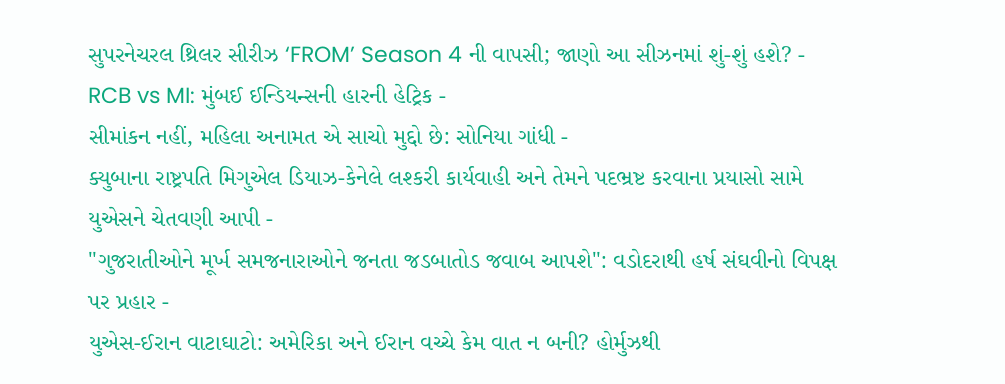સુપરનેચરલ થ્રિલર સીરીઝ ‘FROM’ Season 4 ની વાપસી; જાણો આ સીઝનમાં શું-શું હશે? -
RCB vs MI: મુંબઈ ઈન્ડિયન્સની હારની હેટ્રિક -
સીમાંકન નહીં, મહિલા અનામત એ સાચો મુદ્દો છે: સોનિયા ગાંધી -
ક્યુબાના રાષ્ટ્રપતિ મિગુએલ ડિયાઝ-કેનેલે લશ્કરી કાર્યવાહી અને તેમને પદભ્રષ્ટ કરવાના પ્રયાસો સામે યુએસને ચેતવણી આપી -
"ગુજરાતીઓને મૂર્ખ સમજનારાઓને જનતા જડબાતોડ જવાબ આપશે": વડોદરાથી હર્ષ સંઘવીનો વિપક્ષ પર પ્રહાર -
યુએસ-ઈરાન વાટાઘાટો: અમેરિકા અને ઈરાન વચ્ચે કેમ વાત ન બની? હોર્મુઝથી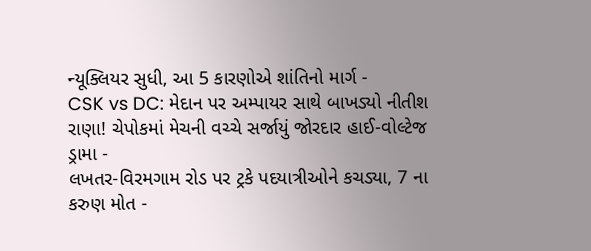ન્યૂક્લિયર સુધી, આ 5 કારણોએ શાંતિનો માર્ગ -
CSK vs DC: મેદાન પર અમ્પાયર સાથે બાખડ્યો નીતીશ રાણા! ચેપોકમાં મેચની વચ્ચે સર્જાયું જોરદાર હાઈ-વોલ્ટેજ ડ્રામા -
લખતર-વિરમગામ રોડ પર ટ્રકે પદયાત્રીઓને કચડ્યા, 7 ના કરુણ મોત -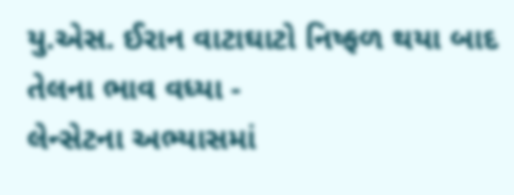યુ.એસ. ઈરાન વાટાઘાટો નિષ્ફળ થયા બાદ તેલના ભાવ વધ્યા -
લેન્સેટના અભ્યાસમાં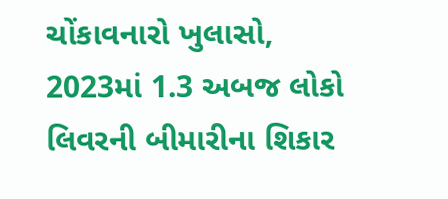ચોંકાવનારો ખુલાસો, 2023માં 1.3 અબજ લોકો લિવરની બીમારીના શિકાર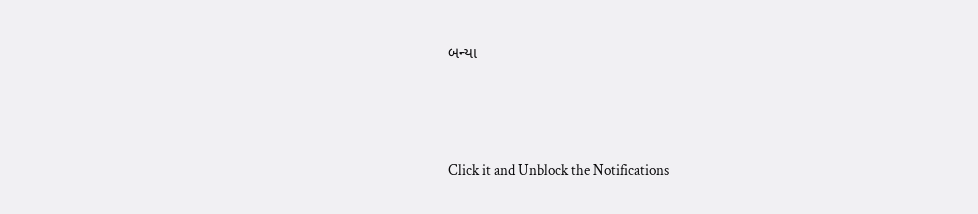બન્યા





Click it and Unblock the Notifications